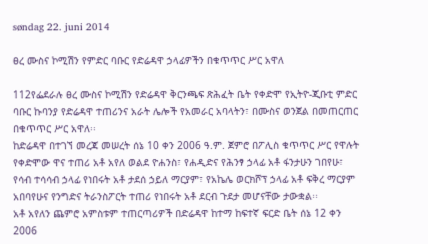søndag 22. juni 2014

ፀረ ሙስና ኮሚሽን የምድር ባቡር የድሬዳዋ ኃላፊዎችን በቁጥጥር ሥር አዋለ

112የፌደራሉ ፀረ ሙስና ኮሚሽን የድሬዳዋ ቅርንጫፍ ጽሕፈት ቤት የቀድሞ የኢትዮ-ጂቡቲ ምድር ባቡር ኩባንያ የድሬዳዋ ተጠሪንና አራት ሌሎች የአመራር አባላትን፣ በሙስና ወንጀል በመጠርጠር በቁጥጥር ሥር አዋለ፡፡
ከድሬዳዋ በተገኘ መረጃ መሠረት ሰኔ 10 ቀን 2006 ዓ.ም. ጀምሮ በፖሊስ ቁጥጥር ሥር የዋሉት የቀድሞው ዋና ተጠሪ አቶ አየለ ወልደ ዮሐንስ፣ የሐዲድና የሕንፃ ኃላፊ አቶ ፋንታሁን ገበየሁ፣ የሳብ ተሳሳብ ኃላፊ የነበሩት አቶ ታደሰ ኃይለ ማርያም፣ የአኬሌ ወርክሾፕ ኃላፊ አቶ ፍቅረ ማርያም አበባየሁና የንግድና ትራንስፖርት ተጠሪ የነበሩት አቶ ደርብ ጉደታ መሆናቸው ታውቋል፡፡
አቶ አየለን ጨምሮ አምስቱም ተጠርጣሪዎች በድሬዳዋ ከተማ ከፍተኛ ፍርድ ቤት ሰኔ 12 ቀን 2006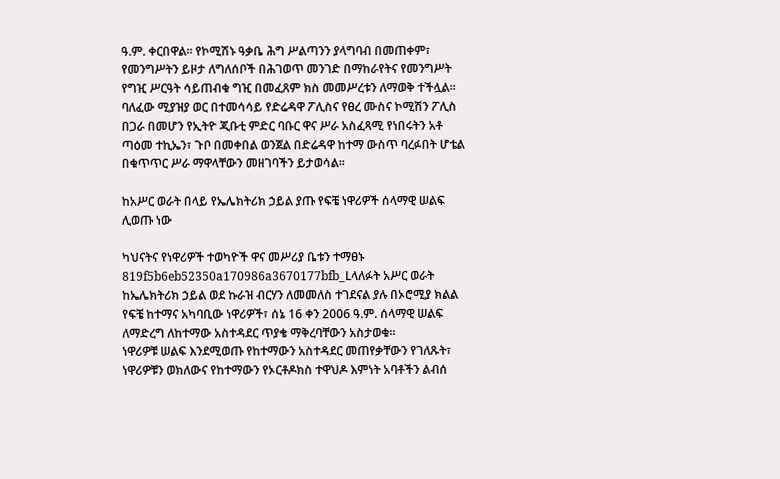ዓ.ም. ቀርበዋል፡፡ የኮሚሽኑ ዓቃቤ ሕግ ሥልጣንን ያላግባብ በመጠቀም፣ የመንግሥትን ይዞታ ለግለሰቦች በሕገወጥ መንገድ በማከራየትና የመንግሥት የግዢ ሥርዓት ሳይጠብቁ ግዢ በመፈጸም ክስ መመሥረቱን ለማወቅ ተችሏል፡፡
ባለፈው ሚያዝያ ወር በተመሳሳይ የድሬዳዋ ፖሊስና የፀረ ሙስና ኮሚሽን ፖሊስ በጋራ በመሆን የኢትዮ ጂቡቲ ምድር ባቡር ዋና ሥራ አስፈጻሚ የነበሩትን አቶ ጣዕመ ተኪኤን፣ ጉቦ በመቀበል ወንጀል በድሬዳዋ ከተማ ውስጥ ባረፉበት ሆቴል በቁጥጥር ሥራ ማዋላቸውን መዘገባችን ይታወሳል፡፡

ከአሥር ወራት በላይ የኤሌክትሪክ ኃይል ያጡ የፍቼ ነዋሪዎች ሰላማዊ ሠልፍ ሊወጡ ነው

ካህናትና የነዋሪዎች ተወካዮች ዋና መሥሪያ ቤቱን ተማፀኑ
819f5b6eb52350a170986a3670177bfb_Lላለፉት አሥር ወራት ከኤሌክትሪክ ኃይል ወደ ኩራዝ ብርሃን ለመመለስ ተገደናል ያሉ በኦሮሚያ ክልል የፍቼ ከተማና አካባቢው ነዋሪዎች፣ ሰኔ 16 ቀን 2006 ዓ.ም. ሰላማዊ ሠልፍ ለማድረግ ለከተማው አስተዳደር ጥያቄ ማቅረባቸውን አስታወቁ፡፡
ነዋሪዎቹ ሠልፍ እንደሚወጡ የከተማውን አስተዳደር መጠየቃቸውን የገለጹት፣ ነዋሪዎቹን ወክለውና የከተማውን የኦርቶዶክስ ተዋህዶ እምነት አባቶችን ልብሰ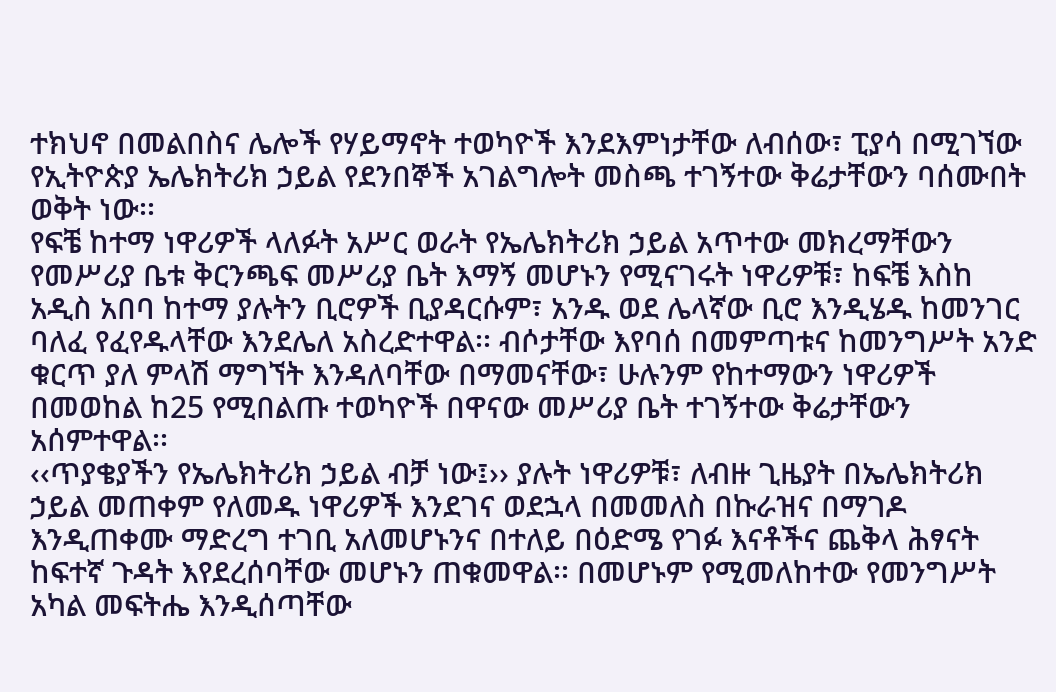ተክህኖ በመልበስና ሌሎች የሃይማኖት ተወካዮች እንደእምነታቸው ለብሰው፣ ፒያሳ በሚገኘው የኢትዮጵያ ኤሌክትሪክ ኃይል የደንበኞች አገልግሎት መስጫ ተገኝተው ቅሬታቸውን ባሰሙበት ወቅት ነው፡፡
የፍቼ ከተማ ነዋሪዎች ላለፉት አሥር ወራት የኤሌክትሪክ ኃይል አጥተው መክረማቸውን የመሥሪያ ቤቱ ቅርንጫፍ መሥሪያ ቤት እማኝ መሆኑን የሚናገሩት ነዋሪዎቹ፣ ከፍቼ እስከ አዲስ አበባ ከተማ ያሉትን ቢሮዎች ቢያዳርሱም፣ አንዱ ወደ ሌላኛው ቢሮ እንዲሄዱ ከመንገር ባለፈ የፈየዱላቸው እንደሌለ አስረድተዋል፡፡ ብሶታቸው እየባሰ በመምጣቱና ከመንግሥት አንድ ቁርጥ ያለ ምላሽ ማግኘት እንዳለባቸው በማመናቸው፣ ሁሉንም የከተማውን ነዋሪዎች በመወከል ከ25 የሚበልጡ ተወካዮች በዋናው መሥሪያ ቤት ተገኝተው ቅሬታቸውን አሰምተዋል፡፡
‹‹ጥያቄያችን የኤሌክትሪክ ኃይል ብቻ ነው፤›› ያሉት ነዋሪዎቹ፣ ለብዙ ጊዜያት በኤሌክትሪክ ኃይል መጠቀም የለመዱ ነዋሪዎች እንደገና ወደኋላ በመመለስ በኩራዝና በማገዶ እንዲጠቀሙ ማድረግ ተገቢ አለመሆኑንና በተለይ በዕድሜ የገፉ እናቶችና ጨቅላ ሕፃናት ከፍተኛ ጉዳት እየደረሰባቸው መሆኑን ጠቁመዋል፡፡ በመሆኑም የሚመለከተው የመንግሥት አካል መፍትሔ እንዲሰጣቸው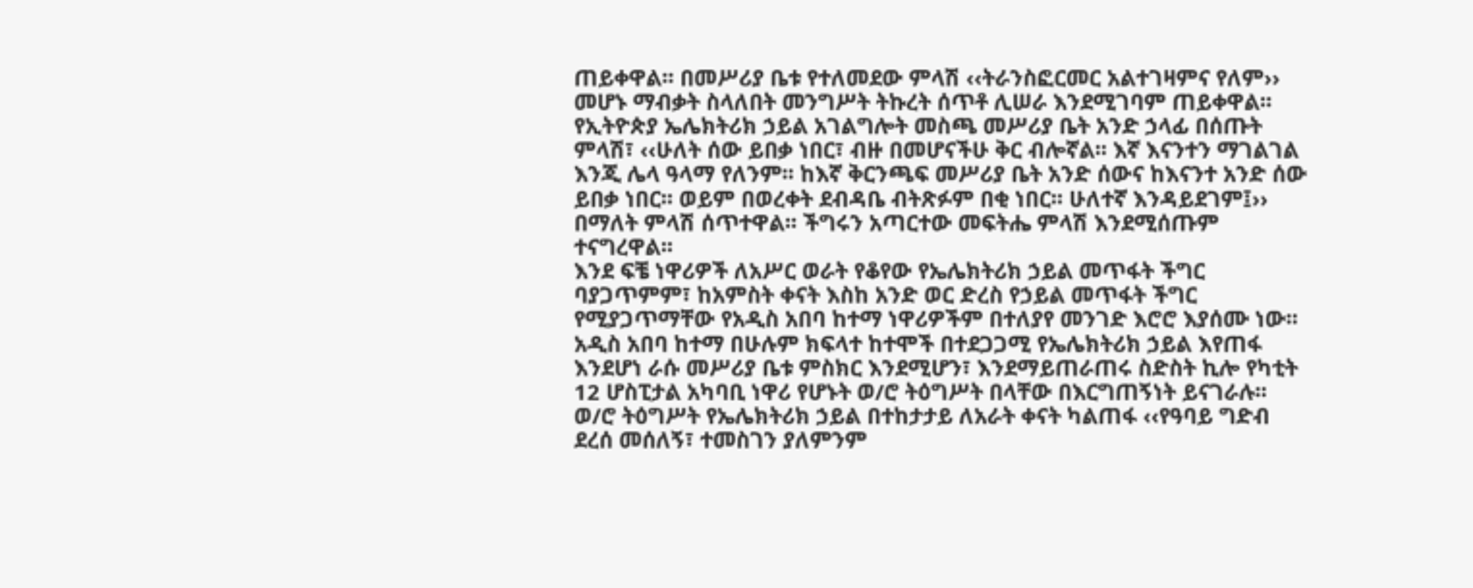ጠይቀዋል፡፡ በመሥሪያ ቤቱ የተለመደው ምላሽ ‹‹ትራንስፎርመር አልተገዛምና የለም›› መሆኑ ማብቃት ስላለበት መንግሥት ትኩረት ሰጥቶ ሊሠራ እንደሚገባም ጠይቀዋል፡፡
የኢትዮጵያ ኤሌክትሪክ ኃይል አገልግሎት መስጫ መሥሪያ ቤት አንድ ኃላፊ በሰጡት ምላሽ፣ ‹‹ሁለት ሰው ይበቃ ነበር፣ ብዙ በመሆናችሁ ቅር ብሎኛል፡፡ እኛ እናንተን ማገልገል እንጂ ሌላ ዓላማ የለንም፡፡ ከእኛ ቅርንጫፍ መሥሪያ ቤት አንድ ሰውና ከእናንተ አንድ ሰው ይበቃ ነበር፡፡ ወይም በወረቀት ደብዳቤ ብትጽፉም በቂ ነበር፡፡ ሁለተኛ እንዳይደገም፤›› በማለት ምላሽ ሰጥተዋል፡፡ ችግሩን አጣርተው መፍትሔ ምላሽ እንደሚሰጡም ተናግረዋል፡፡
እንደ ፍቼ ነዋሪዎች ለአሥር ወራት የቆየው የኤሌክትሪክ ኃይል መጥፋት ችግር ባያጋጥምም፣ ከአምስት ቀናት እስከ አንድ ወር ድረስ የኃይል መጥፋት ችግር የሚያጋጥማቸው የአዲስ አበባ ከተማ ነዋሪዎችም በተለያየ መንገድ እሮሮ እያሰሙ ነው፡፡ አዲስ አበባ ከተማ በሁሉም ክፍላተ ከተሞች በተደጋጋሚ የኤሌክትሪክ ኃይል እየጠፋ እንደሆነ ራሱ መሥሪያ ቤቱ ምስክር እንደሚሆን፣ እንደማይጠራጠሩ ስድስት ኪሎ የካቲት 12 ሆስፒታል አካባቢ ነዋሪ የሆኑት ወ/ሮ ትዕግሥት በላቸው በእርግጠኝነት ይናገራሉ፡፡
ወ/ሮ ትዕግሥት የኤሌክትሪክ ኃይል በተከታታይ ለአራት ቀናት ካልጠፋ ‹‹የዓባይ ግድብ ደረሰ መሰለኝ፣ ተመስገን ያለምንም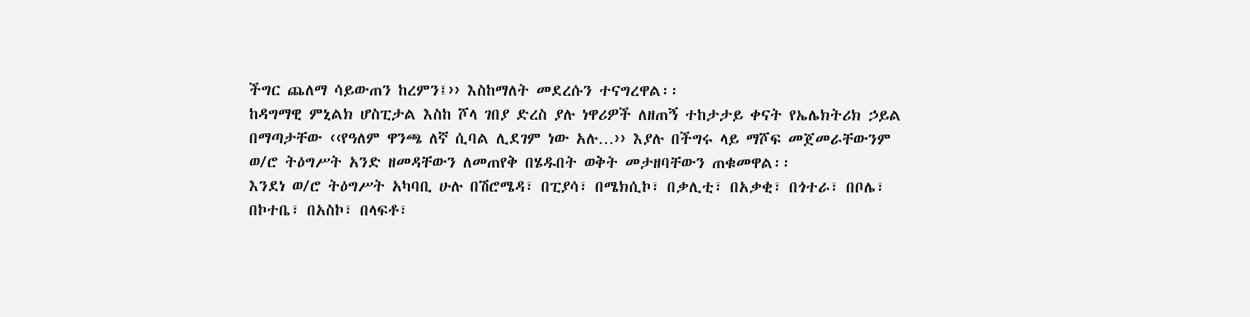ችግር ጨለማ ሳይውጠን ከረምን፤›› እስከማለት መደረሱን ተናግረዋል፡፡
ከዳግማዊ ምኒልክ ሆስፒታል እስከ ሾላ ገበያ ድረስ ያሉ ነዋሪዎች ለዘጠኝ ተከታታይ ቀናት የኤሌክትሪክ ኃይል በማጣታቸው ‹‹የዓለም ዋንጫ ለኛ ሲባል ሊደገም ነው አሉ…›› እያሉ በችግሩ ላይ ማሾፍ መጀመራቸውንም ወ/ሮ ትዕግሥት አንድ ዘመዳቸውን ለመጠየቅ በሄዱበት ወቅት መታዘባቸውን ጠቁመዋል፡፡
እንደነ ወ/ሮ ትዕግሥት አካባቢ ሁሉ በሽሮሜዳ፣ በፒያሳ፣ በሜክሲኮ፣ በቃሊቲ፣ በአቃቂ፣ በጎተራ፣ በቦሌ፣ በኮተቤ፣ በአስኮ፣ በላፍቶ፣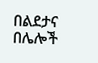በልደታና በሌሎች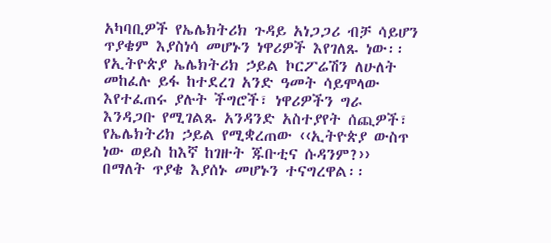አካባቢዎች የኤሌክትሪክ ጉዳይ አነጋጋሪ ብቻ ሳይሆን ጥያቄም እያስነሳ መሆኑን ነዋሪዎች እየገለጹ ነው፡፡
የኢትዮጵያ ኤሌክትሪክ ኃይል ኮርፖሬሽን ለሁለት መከፈሉ ይፋ ከተደረገ አንድ ዓመት ሳይሞላው እየተፈጠሩ ያሉት ችግሮች፣ ነዋሪዎችን ግራ እንዳጋቡ የሚገልጹ አንዳንድ አስተያየት ሰጪዎች፣ የኤሌክትሪክ ኃይል የሚቋረጠው ‹‹ኢትዮጵያ ውስጥ ነው ወይስ ከእኛ ከገዙት ጁቡቲና ሱዳንም?›› በማለት ጥያቄ እያሰኑ መሆኑን ተናግረዋል፡፡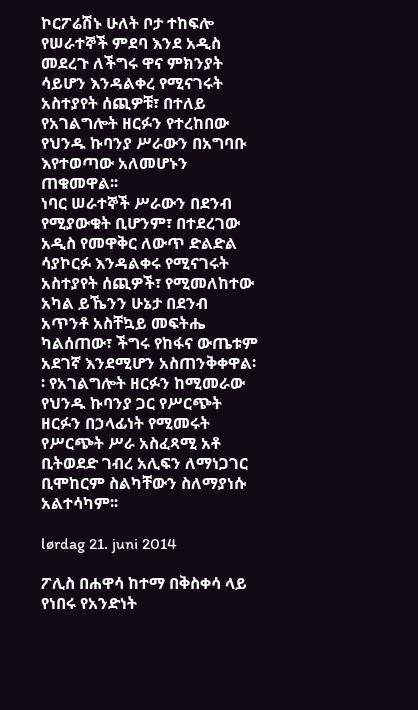ኮርፖሬሽኑ ሁለት ቦታ ተከፍሎ የሠራተኞች ምደባ እንደ አዲስ መደረጉ ለችግሩ ዋና ምክንያት ሳይሆን እንዳልቀረ የሚናገሩት አስተያየት ሰጪዎቹ፣ በተለይ የአገልግሎት ዘርፉን የተረከበው የህንዱ ኩባንያ ሥራውን በአግባቡ እየተወጣው አለመሆኑን ጠቁመዋል፡፡
ነባር ሠራተኞች ሥራውን በደንብ የሚያውቁት ቢሆንም፣ በተደረገው አዲስ የመዋቅር ለውጥ ድልድል ሳያኮርፉ እንዳልቀሩ የሚናገሩት አስተያየት ሰጪዎች፣ የሚመለከተው አካል ይኼንን ሁኔታ በደንብ አጥንቶ አስቸኳይ መፍትሔ ካልሰጠው፣ ችግሩ የከፋና ውጤቱም አደገኛ እንደሚሆን አስጠንቅቀዋል፡፡ የአገልግሎት ዘርፉን ከሚመራው የህንዱ ኩባንያ ጋር የሥርጭት ዘርፉን በኃላፊነት የሚመሩት የሥርጭት ሥራ አስፈጻሚ አቶ ቢትወደድ ገብረ አሊፍን ለማነጋገር ቢሞከርም ስልካቸውን ስለማያነሱ አልተሳካም፡፡

lørdag 21. juni 2014

ፖሊስ በሐዋሳ ከተማ በቅስቀሳ ላይ የነበሩ የአንድነት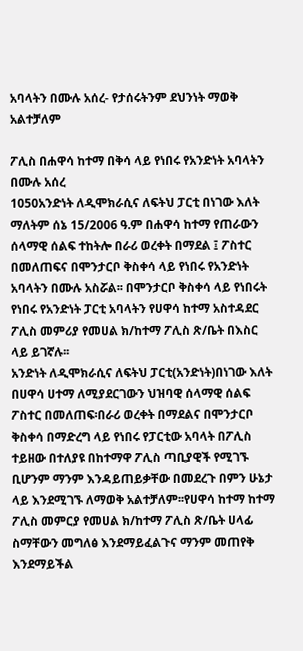አባላትን በሙሉ አሰረ- የታሰሩትንም ደህንነት ማወቅ አልተቻለም

ፖሊስ በሐዋሳ ከተማ በቅሳ ላይ የነበሩ የአንድነት አባላትን በሙሉ አሰረ
1050አንድነት ለዲሞክራሲና ለፍትህ ፓርቲ በነገው እለት ማለትም ሰኔ 15/2006 ዓ.ም በሐዋሳ ከተማ የጠራውን ሰላማዊ ሰልፍ ተከትሎ በራሪ ወረቀት በማደል ፤ ፖስተር በመለጠፍና በሞንታርቦ ቅስቀሳ ላይ የነበሩ የአንድነት አባላትን በሙሉ አስሯል፡፡ በሞንታርቦ ቅስቀሳ ላይ የነበሩት የነበሩ የአንድነት ፓርቲ አባላትን የሀዋሳ ከተማ አስተዳደር ፖሊስ መምሪያ የመሀል ክ/ከተማ ፖሊስ ጽ/ቤት በእስር ላይ ይገኛሉ፡፡
አንድነት ለዲሞክራሲና ለፍትህ ፓርቲ(አንድነት)በነገው እለት በሀዋሳ ሀተማ ለሚያደርገውን ህዝባዊ ሰላማዊ ሰልፍ ፖስተር በመለጠፍ፡በራሪ ወረቀት በማደልና በሞንታርቦ ቅስቀሳ በማድረግ ላይ የነበሩ የፓርቲው አባላት በፖሊስ ተይዘው በተለያዩ በከተማዋ ፖሊስ ጣቢያዊች የሚገኙ ቢሆንም ማንም እንዳይጠይቃቸው በመደረጉ በምን ሁኔታ ላይ እንደሚገኙ ለማወቅ አልተቻለም፡፡የሀዋሳ ከተማ ከተማ ፖሊስ መምርያ የመሀል ክ/ከተማ ፖሊስ ጽ/ቤት ሀላፊ ስማቸውን መግለፅ እንደማይፈልጉና ማንም መጠየቅ እንደማይችል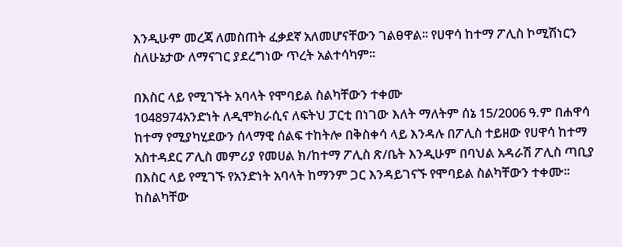እንዲሁም መረጃ ለመስጠት ፈቃደኛ አለመሆናቸውን ገልፀዋል፡፡ የሀዋሳ ከተማ ፖሊስ ኮሚሽነርን ስለሁኔታው ለማናገር ያደረግነው ጥረት አልተሳካም፡፡

በእስር ላይ የሚገኙት አባላት የሞባይል ስልካቸውን ተቀሙ
1048974አንድነት ለዲሞክራሲና ለፍትህ ፓርቲ በነገው እለት ማለትም ሰኔ 15/2006 ዓ.ም በሐዋሳ ከተማ የሚያካሂደውን ሰላማዊ ሰልፍ ተከትሎ በቅስቀሳ ላይ እንዳሉ በፖሊስ ተይዘው የሀዋሳ ከተማ አስተዳደር ፖሊስ መምሪያ የመሀል ክ/ከተማ ፖሊስ ጽ/ቤት እንዲሁም በባህል አዳራሽ ፖሊስ ጣቢያ በእስር ላይ የሚገኙ የአንድነት አባላት ከማንም ጋር እንዳይገናኙ የሞባይል ስልካቸውን ተቀሙ፡፡ከስልካቸው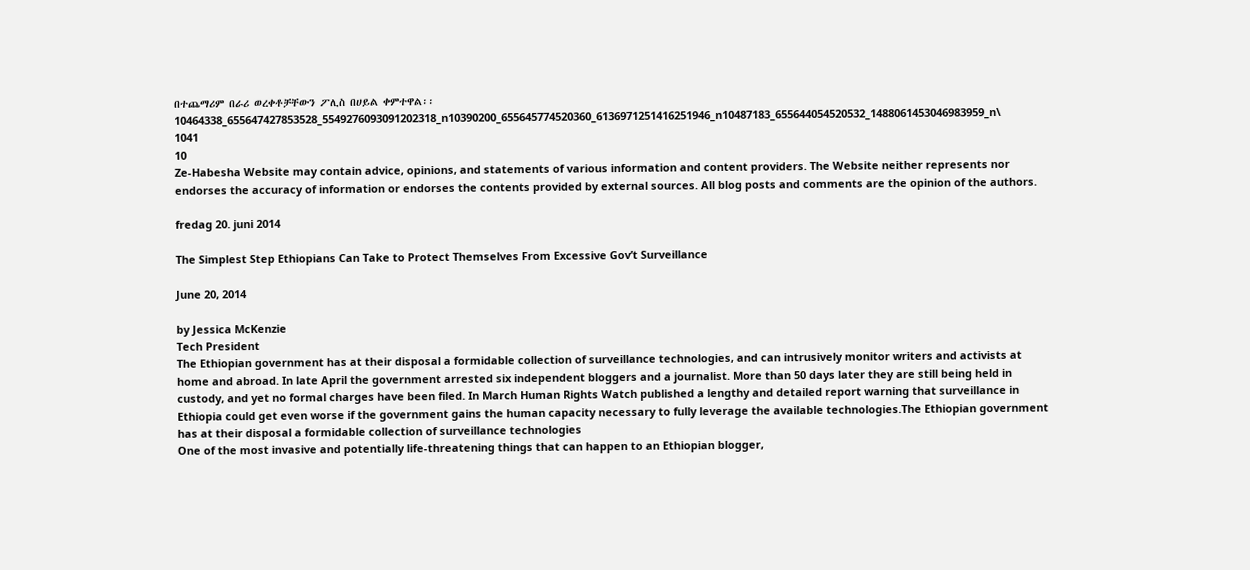በተጨማሪም በራሪ ወረቀቶቻቸውን ፖሊስ በሀይል ቀምተዋል፡፡
10464338_655647427853528_5549276093091202318_n10390200_655645774520360_6136971251416251946_n10487183_655644054520532_1488061453046983959_n\
1041
10
Ze-Habesha Website may contain advice, opinions, and statements of various information and content providers. The Website neither represents nor endorses the accuracy of information or endorses the contents provided by external sources. All blog posts and comments are the opinion of the authors.

fredag 20. juni 2014

The Simplest Step Ethiopians Can Take to Protect Themselves From Excessive Gov’t Surveillance

June 20, 2014

by Jessica McKenzie
Tech President
The Ethiopian government has at their disposal a formidable collection of surveillance technologies, and can intrusively monitor writers and activists at home and abroad. In late April the government arrested six independent bloggers and a journalist. More than 50 days later they are still being held in custody, and yet no formal charges have been filed. In March Human Rights Watch published a lengthy and detailed report warning that surveillance in Ethiopia could get even worse if the government gains the human capacity necessary to fully leverage the available technologies.The Ethiopian government has at their disposal a formidable collection of surveillance technologies
One of the most invasive and potentially life-threatening things that can happen to an Ethiopian blogger,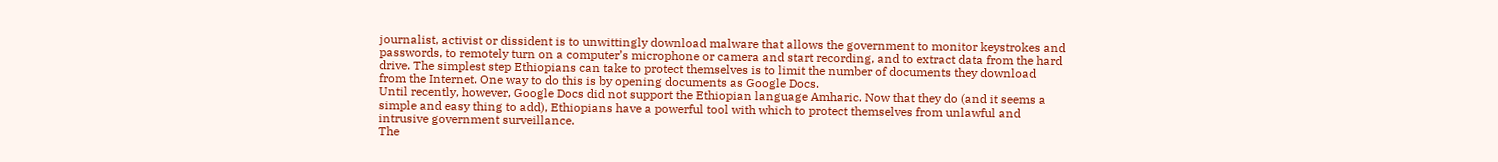journalist, activist or dissident is to unwittingly download malware that allows the government to monitor keystrokes and passwords, to remotely turn on a computer’s microphone or camera and start recording, and to extract data from the hard drive. The simplest step Ethiopians can take to protect themselves is to limit the number of documents they download from the Internet. One way to do this is by opening documents as Google Docs.
Until recently, however, Google Docs did not support the Ethiopian language Amharic. Now that they do (and it seems a simple and easy thing to add), Ethiopians have a powerful tool with which to protect themselves from unlawful and intrusive government surveillance.
The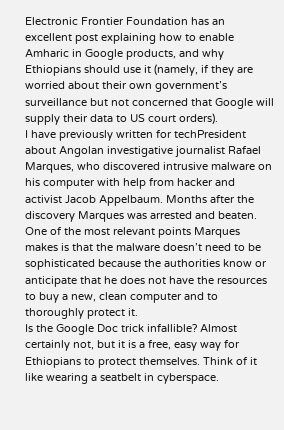Electronic Frontier Foundation has an excellent post explaining how to enable Amharic in Google products, and why Ethiopians should use it (namely, if they are worried about their own government’s surveillance but not concerned that Google will supply their data to US court orders).
I have previously written for techPresident about Angolan investigative journalist Rafael Marques, who discovered intrusive malware on his computer with help from hacker and activist Jacob Appelbaum. Months after the discovery Marques was arrested and beaten.
One of the most relevant points Marques makes is that the malware doesn’t need to be sophisticated because the authorities know or anticipate that he does not have the resources to buy a new, clean computer and to thoroughly protect it.
Is the Google Doc trick infallible? Almost certainly not, but it is a free, easy way for Ethiopians to protect themselves. Think of it like wearing a seatbelt in cyberspace.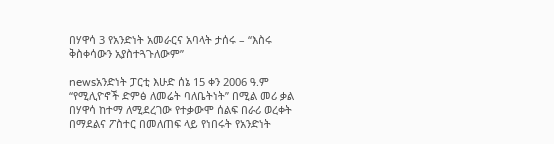በሃዋሳ 3 የአንድነት አመራርና አባላት ታሰሩ – “እስሩ ቅስቀሳውን አያስተጓጉለውም”

newsአንድነት ፓርቲ እሁድ ሰኔ 15 ቀን 2006 ዓ.ም “የሚሊዮኖች ድምፅ ለመሬት ባለቤትነት” በሚል መሪ ቃል በሃዋሳ ከተማ ለሚደረገው የተቃውሞ ሰልፍ በራሪ ወረቀት በማደልና ፖስተር በመለጠፍ ላይ የነበሩት የአንድነት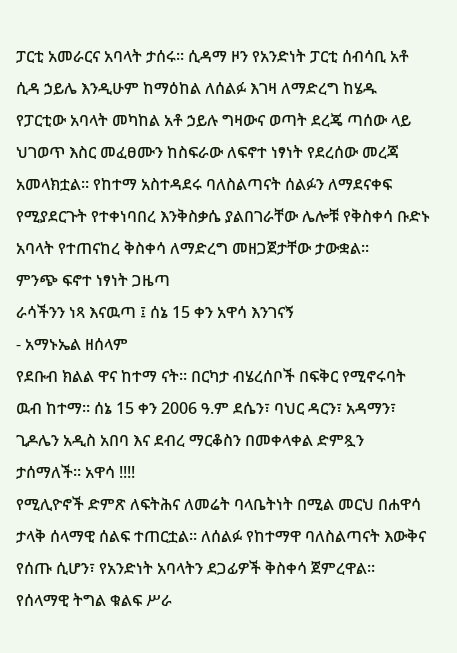ፓርቲ አመራርና አባላት ታሰሩ፡፡ ሲዳማ ዞን የአንድነት ፓርቲ ሰብሳቢ አቶ ሲዳ ኃይሌ እንዲሁም ከማዕከል ለሰልፉ እገዛ ለማድረግ ከሄዱ የፓርቲው አባላት መካከል አቶ ኃይሉ ግዛውና ወጣት ደረጄ ጣሰው ላይ ህገወጥ እስር መፈፀሙን ከስፍራው ለፍኖተ ነፃነት የደረሰው መረጃ አመላክቷል፡፡ የከተማ አስተዳደሩ ባለስልጣናት ሰልፉን ለማደናቀፍ የሚያደርጉት የተቀነባበረ እንቅስቃሴ ያልበገራቸው ሌሎቹ የቅስቀሳ ቡድኑ አባላት የተጠናከረ ቅስቀሳ ለማድረግ መዘጋጀታቸው ታውቋል፡፡
ምንጭ ፍኖተ ነፃነት ጋዜጣ
ራሳችንን ነጻ እናዉጣ ፤ ሰኔ 15 ቀን አዋሳ እንገናኝ
- አማኑኤል ዘሰላም
የደቡብ ክልል ዋና ከተማ ናት። በርካታ ብሄረሰቦች በፍቅር የሚኖሩባት ዉብ ከተማ። ሰኔ 15 ቀን 2006 ዓ.ም ደሴን፣ ባህር ዳርን፣ አዳማን፣ ጊዶሌን አዲስ አበባ እና ደብረ ማርቆስን በመቀላቀል ድምጿን ታሰማለች። አዋሳ !!!!
የሚሊዮኖች ድምጽ ለፍትሕና ለመሬት ባላቤትነት በሚል መርህ በሐዋሳ ታላቅ ሰላማዊ ሰልፍ ተጠርቷል። ለሰልፉ የከተማዋ ባለስልጣናት እውቅና የሰጡ ሲሆን፣ የአንድነት አባላትን ደጋፊዎች ቅስቀሳ ጀምረዋል።
የሰላማዊ ትግል ቁልፍ ሥራ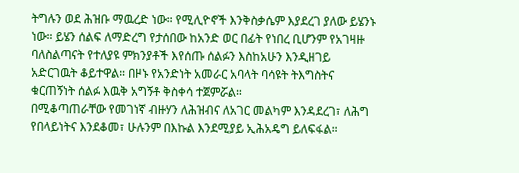ትግሉን ወደ ሕዝቡ ማዉረድ ነው። የሚሊዮኖች እንቅስቃሴም እያደረገ ያለው ይሄንኑ ነው። ይሄን ሰልፍ ለማድረግ የታሰበው ከአንድ ወር በፊት የነበረ ቢሆንም የአገዛዙ ባለስልጣናት የተለያዩ ምክንያቶች እየሰጡ ሰልፉን እስከአሁን እንዲዘገይ አድርገዉት ቆይተዋል። በዞኑ የአንድነት አመራር አባላት ባሳዩት ትእግስትና ቁርጠኝነት ሰልፉ እዉቅ አግኝቶ ቅስቀሳ ተጀምሯል።
በሚቆጣጠራቸው የመገነኛ ብዙሃን ለሕዝብና ለአገር መልካም እንዳደረገ፣ ለሕግ የበላይነትና እንደቆመ፣ ሁሉንም በእኩል እንደሚያይ ኢሕአዴግ ይለፍፋል።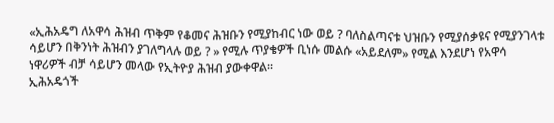«ኢሕአዴግ ለአዋሳ ሕዝብ ጥቅም የቆመና ሕዝቡን የሚያከብር ነው ወይ ? ባለስልጣናቱ ህዝቡን የሚያሰቃዩና የሚያንገላቱ ሳይሆን በቅንነት ሕዝብን ያገለግላሉ ወይ ? » የሚሉ ጥያቄዎች ቢነሱ መልሱ «አይደለም» የሚል እንደሆነ የአዋሳ ነዋሪዎች ብቻ ሳይሆን መላው የኢትዮያ ሕዝብ ያውቀዋል።
ኢሕአዴጎች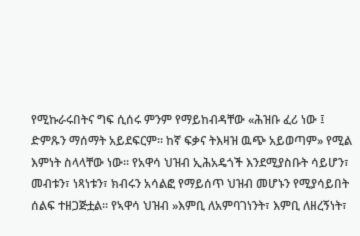የሚኩራሩበትና ግፍ ሲሰሩ ምንም የማይከብዳቸው «ሕዝቡ ፈሪ ነው ፤ ድምጹን ማሰማት አይደፍርም። ከኛ ፍቃና ትእዛዝ ዉጭ አይወጣም» የሚል እምነት ስላላቸው ነው። የአዋሳ ህዝብ ኢሕአዴጎች እንደሚያስቡት ሳይሆን፣ መብቱን፣ ነጻነቱን፣ ክብሩን አሳልፎ የማይሰጥ ህዝብ መሆኑን የሚያሳይበት ሰልፍ ተዘጋጅቷል። የኣዋሳ ህዝብ »እምቢ ለአምባገነንት፣ እምቢ ለዘረኝነት፣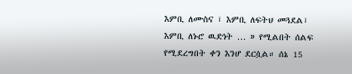እምቢ ለሙስና ፣ እምቢ ለፍትህ መጓደል፣ እምቢ ለኑሮ ዉድነት … » የሚልበት ሰልፍ የሚደረግበት ቀን እንሆ ደርሷል። ሰኔ 15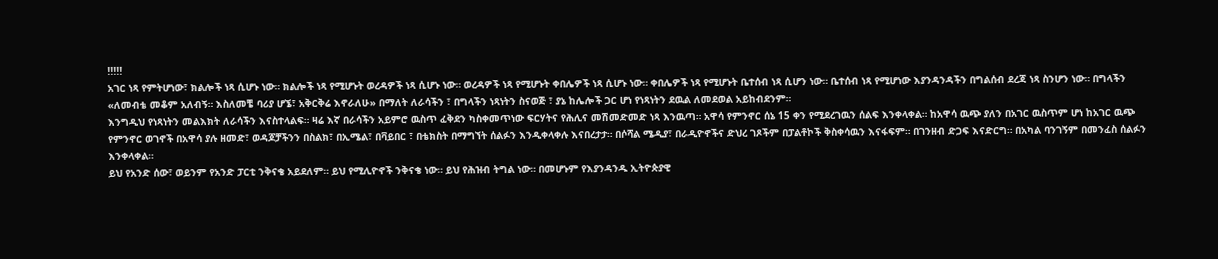!!!!!
አገር ነጻ የምትሆነው፣ ክልሎች ነጻ ሲሆኑ ነው። ክልሎች ነጻ የሚሆኑት ወረዳዎች ነጻ ሲሆኑ ነው። ወረዳዎች ነጻ የሚሆኑት ቀበሌዎች ነጻ ሲሆኑ ነው። ቀበሌዎች ነጻ የሚሆኑት ቤተሰብ ነጻ ሲሆን ነው። ቤተሰብ ነጻ የሚሆነው እያንዳንዳችን በግልሰብ ደረጃ ነጻ ስንሆን ነው። በግላችን «ለመብቴ መቆም አለብኝ። እስለመቼ ባሪያ ሆኜ፣ አቅርቅሬ እኖራለሁ» በማለት ለራሳችን ፣ በግላችን ነጻነትን ስናወጅ ፣ ያኔ ከሌሎች ጋር ሆነ የነጻነትን ደዉል ለመደወል አይከብደንም።
እንግዲህ የነጻነትን መልእክት ለራሳችን እናስተላልፍ። ዛሬ እኛ በራሳችን አይምሮ ዉስጥ ፈቅደን ካስቀመጥነው ፍርሃትና የሕሊና መሽመድመድ ነጻ እንዉጣ። አዋሳ የምንኖር ሰኔ 15 ቀን የሚደረገዉን ሰልፍ እንቀላቀል። ከአዋሳ ዉጭ ያለን በአገር ዉስጥም ሆነ ከአገር ዉጭ የምንኖር ወገኖች በአዋሳ ያሉ ዘመድ፣ ወዳጆቻችንን በስልክ፣ በኢሜል፣ በቫይበር ፣ በቴክስት በማግኘት ሰልፉን እንዲቀላቀሉ እናበረታታ። በሶሻል ሜዲያ፣ በራዲዮኖችና ድህረ ገጾችም በፓልቶኮች ቅስቀሳዉን እናፋፍም። በገንዘብ ድጋፍ እናድርግ። በአካል ባንገኝም በመንፈስ ሰልፉን እንቀላቀል።
ይህ የአንድ ሰው፣ ወይንም የአንድ ፓርቲ ንቅናቄ አይደለም። ይህ የሚሊዮኖች ንቅናቄ ነው። ይህ የሕዝብ ትግል ነው። በመሆኑም የእያንዳንዱ ኢትዮጵያዊ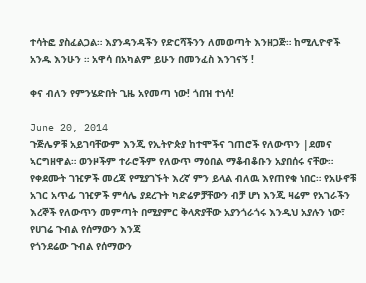ተሳትፎ ያስፈልጋል። እያንዳንዳችን የድርሻችንን ለመወጣት እንዘጋጅ። ከሚሊዮኖች አንዱ እንሁን ። አዋሳ በአካልም ይሁን በመንፈስ እንገናኝ !

ቀና ብለን የምንሄድበት ጊዜ አየመጣ ነው! ጎበዝ ተነሳ!

June 20, 2014
ጉጅሌዎቹ አይገባቸውም እንጂ የኢትዮጵያ ከተሞችና ገጠሮች የለውጥን |ደመና ኣርግዘዋል። ወንዞችም ተራሮችም የለውጥ ማዕበል ማቆብቆቡን አያበሰሩ ናቸው። የቀደሙት ገዢዎች መረጃ የሚያገኙት እረኛ ምን ይላል ብለዉ እየጠየቁ ነበር። የአሁኖቹ አገር አጥፊ ገዢዎች ምሳሌ ያደረጉት ካድሬዎቻቸውን ብቻ ሆነ እንጂ ዛሬም የአገራችን እረኞች የለውጥን መምጣት በሚያምር ቅላጽያቸው አያንጎራጎሩ እንዲህ አያሉን ነው፣
የሀገሬ ጉብል የሰማውን እንጃ
የጎንደሬው ጉብል የሰማውን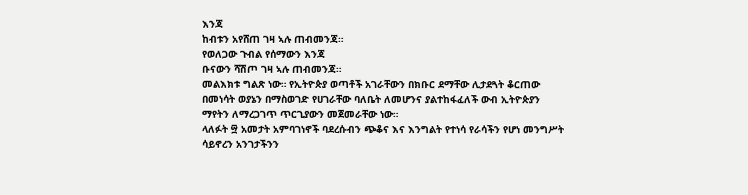እንጃ
ከብቱን አየሸጠ ገዛ ኣሉ ጠብመንጃ።
የወለጋው ጉብል የሰማውን እንጃ
ቡናውን ሻሽጦ ገዛ ኣሉ ጠብመንጃ።
መልእክቱ ግልጽ ነው። የኢትዮጵያ ወጣቶች አገራቸውን በክቡር ደማቸው ሊታደጓት ቆርጠው በመነሳት ወያኔን በማስወገድ የሀገራቸው ባለቤት ለመሆንና ያልተከፋፈለች ውብ ኢትዮጵያን ማየትን ለማረጋገጥ ጥርጊያውን መጀመራቸው ነው።
ላለፉት ፵ አመታት አምባገነኖች ባደረሱብን ጭቆና እና እንግልት የተነሳ የራሳችን የሆነ መንግሥት ሳይኖረን አንገታችንን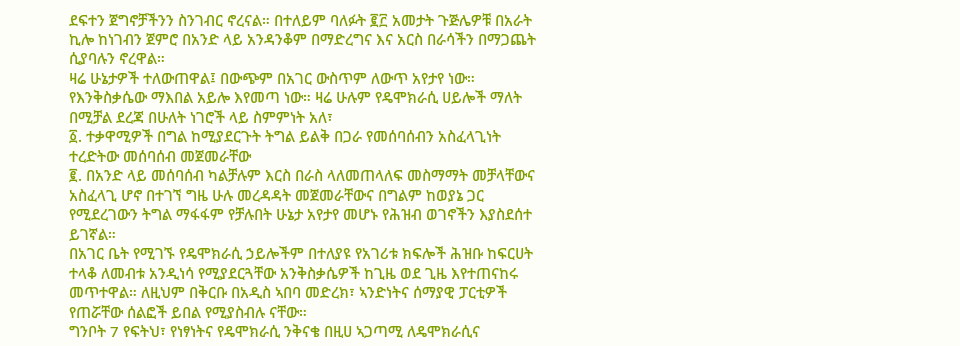ደፍተን ጀግኖቻችንን ስንገብር ኖረናል። በተለይም ባለፉት ፪፫ አመታት ጉጅሌዎቹ በአራት ኪሎ ከነገብን ጀምሮ በአንድ ላይ አንዳንቆም በማድረግና እና አርስ በራሳችን በማጋጨት ሲያባሉን ኖረዋል።
ዛሬ ሁኔታዎች ተለውጠዋል፤ በውጭም በአገር ውስጥም ለውጥ አየታየ ነው። የእንቅስቃሴው ማእበል አይሎ እየመጣ ነው። ዛሬ ሁሉም የዴሞክራሲ ሀይሎች ማለት በሚቻል ደረጃ በሁለት ነገሮች ላይ ስምምነት አለ፣
፩. ተቃዋሚዎች በግል ከሚያደርጉት ትግል ይልቅ በጋራ የመሰባሰብን አስፈላጊነት ተረድትው መሰባሰብ መጀመራቸው
፪. በአንድ ላይ መሰባሰብ ካልቻሉም እርስ በራስ ላለመጠላለፍ መስማማት መቻላቸውና አስፈላጊ ሆኖ በተገኘ ግዜ ሁሉ መረዳዳት መጀመራቸውና በግልም ከወያኔ ጋር የሚደረገውን ትግል ማፋፋም የቻሉበት ሁኔታ አየታየ መሆኑ የሕዝብ ወገኖችን እያስደሰተ ይገኛል።
በአገር ቤት የሚገኙ የዴሞክራሲ ኃይሎችም በተለያዩ የአገሪቱ ክፍሎች ሕዝቡ ከፍርሀት ተላቆ ለመብቱ አንዲነሳ የሚያደርጓቸው አንቅስቃሴዎች ከጊዜ ወደ ጊዜ እየተጠናከሩ መጥተዋል። ለዚህም በቅርቡ በአዲስ ኣበባ መድረክ፣ ኣንድነትና ሰማያዊ ፓርቲዎች የጠሯቸው ሰልፎች ይበል የሚያስብሉ ናቸው።
ግንቦት 7 የፍትህ፣ የነፃነትና የዴሞክራሲ ንቅናቄ በዚሀ ኣጋጣሚ ለዴሞክራሲና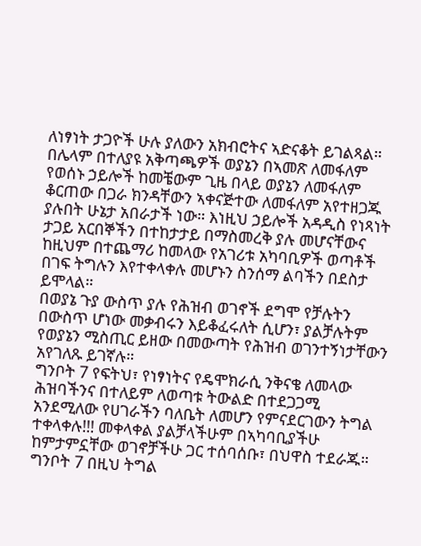ለነፃነት ታጋዮች ሁሉ ያለውን አክብሮትና ኣድናቆት ይገልጻል።
በሌላም በተለያዩ አቅጣጫዎች ወያኔን በኣመጽ ለመፋለም የወሰኑ ኃይሎች ከመቼውም ጊዜ በላይ ወያኔን ለመፋለም ቆርጠው በጋራ ክንዳቸውን ኣቀናጅተው ለመፋለም አየተዘጋጁ ያሉበት ሁኔታ አበራታች ነው። እነዚህ ኃይሎች አዳዲስ የነጻነት ታጋይ አርበኞችን በተከታታይ በማስመረቅ ያሉ መሆናቸውና ከዚህም በተጨማሪ ከመላው የአገሪቱ አካባቢዎች ወጣቶች በገፍ ትግሉን እየተቀላቀሉ መሆኑን ስንሰማ ልባችን በደስታ ይሞላል።
በወያኔ ጉያ ውስጥ ያሉ የሕዝብ ወገኖች ደግሞ የቻሉትን በውስጥ ሆነው መቃብሩን እይቆፈሩለት ሲሆን፣ ያልቻሉትም የወያኔን ሚስጢር ይዘው በመውጣት የሕዝብ ወገንተኝነታቸውን አየገለጹ ይገኛሉ።
ግንቦት 7 የፍትህ፣ የነፃነትና የዴሞክራሲ ንቅናቄ ለመላው ሕዝባችንና በተለይም ለወጣቱ ትውልድ በተደጋጋሚ አንደሚለው የሀገራችን ባለቤት ለመሆን የምናደርገውን ትግል ተቀላቀሉ!!! መቀላቀል ያልቻላችሁም በኣካባቢያችሁ ከምታምኗቸው ወገኖቻችሁ ጋር ተሰባሰቡ፣ በህዋስ ተደራጁ። ግንቦት 7 በዚህ ትግል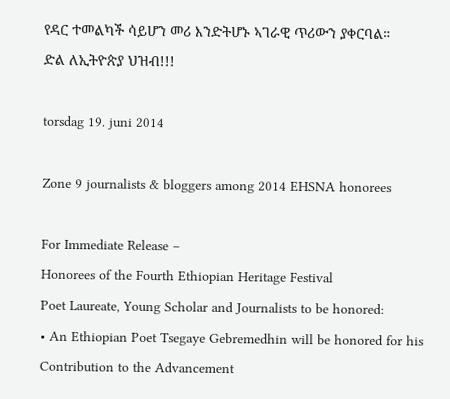የዳር ተመልካች ሳይሆን መሪ እንድትሆኑ ኣገራዊ ጥሪውን ያቀርባል።
ድል ለኢትዮጵያ ህዝብ!!!

torsdag 19. juni 2014

Zone 9 journalists & bloggers among 2014 EHSNA honorees

For Immediate Release –
Honorees of the Fourth Ethiopian Heritage Festival
Poet Laureate, Young Scholar and Journalists to be honored:
• An Ethiopian Poet Tsegaye Gebremedhin will be honored for his Contribution to the Advancement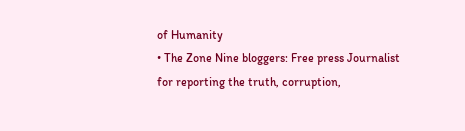of Humanity
• The Zone Nine bloggers: Free press Journalist for reporting the truth, corruption,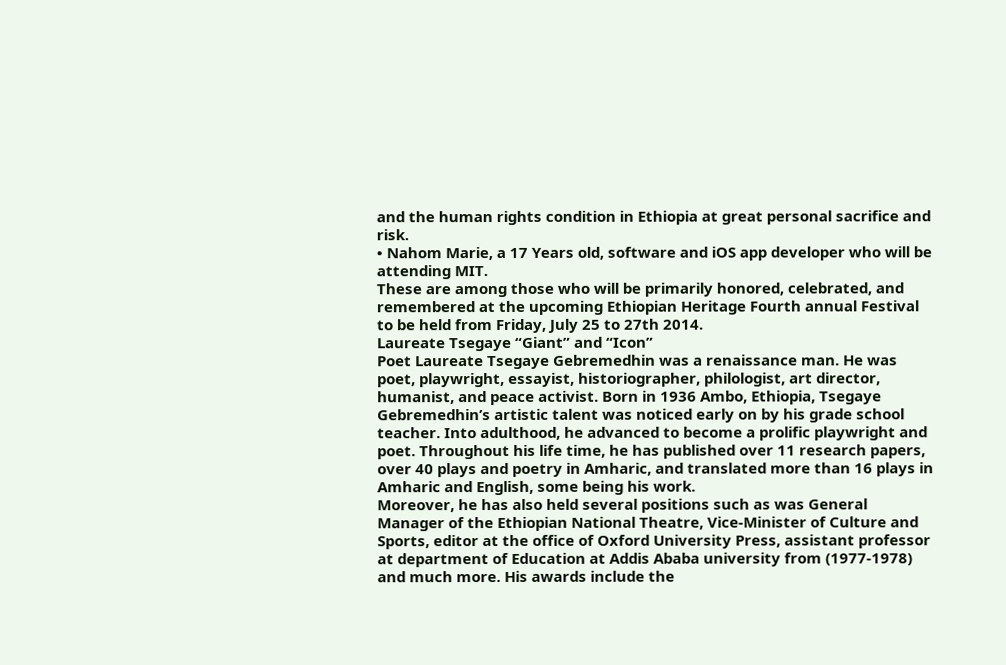and the human rights condition in Ethiopia at great personal sacrifice and risk.
• Nahom Marie, a 17 Years old, software and iOS app developer who will be attending MIT.
These are among those who will be primarily honored, celebrated, and remembered at the upcoming Ethiopian Heritage Fourth annual Festival to be held from Friday, July 25 to 27th 2014.
Laureate Tsegaye “Giant” and “Icon”
Poet Laureate Tsegaye Gebremedhin was a renaissance man. He was poet, playwright, essayist, historiographer, philologist, art director, humanist, and peace activist. Born in 1936 Ambo, Ethiopia, Tsegaye Gebremedhin’s artistic talent was noticed early on by his grade school teacher. Into adulthood, he advanced to become a prolific playwright and poet. Throughout his life time, he has published over 11 research papers, over 40 plays and poetry in Amharic, and translated more than 16 plays in Amharic and English, some being his work.
Moreover, he has also held several positions such as was General Manager of the Ethiopian National Theatre, Vice-Minister of Culture and Sports, editor at the office of Oxford University Press, assistant professor at department of Education at Addis Ababa university from (1977-1978) and much more. His awards include the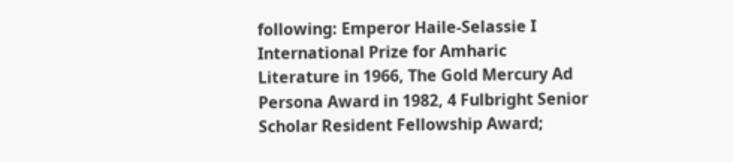following: Emperor Haile-Selassie I International Prize for Amharic Literature in 1966, The Gold Mercury Ad Persona Award in 1982, 4 Fulbright Senior Scholar Resident Fellowship Award;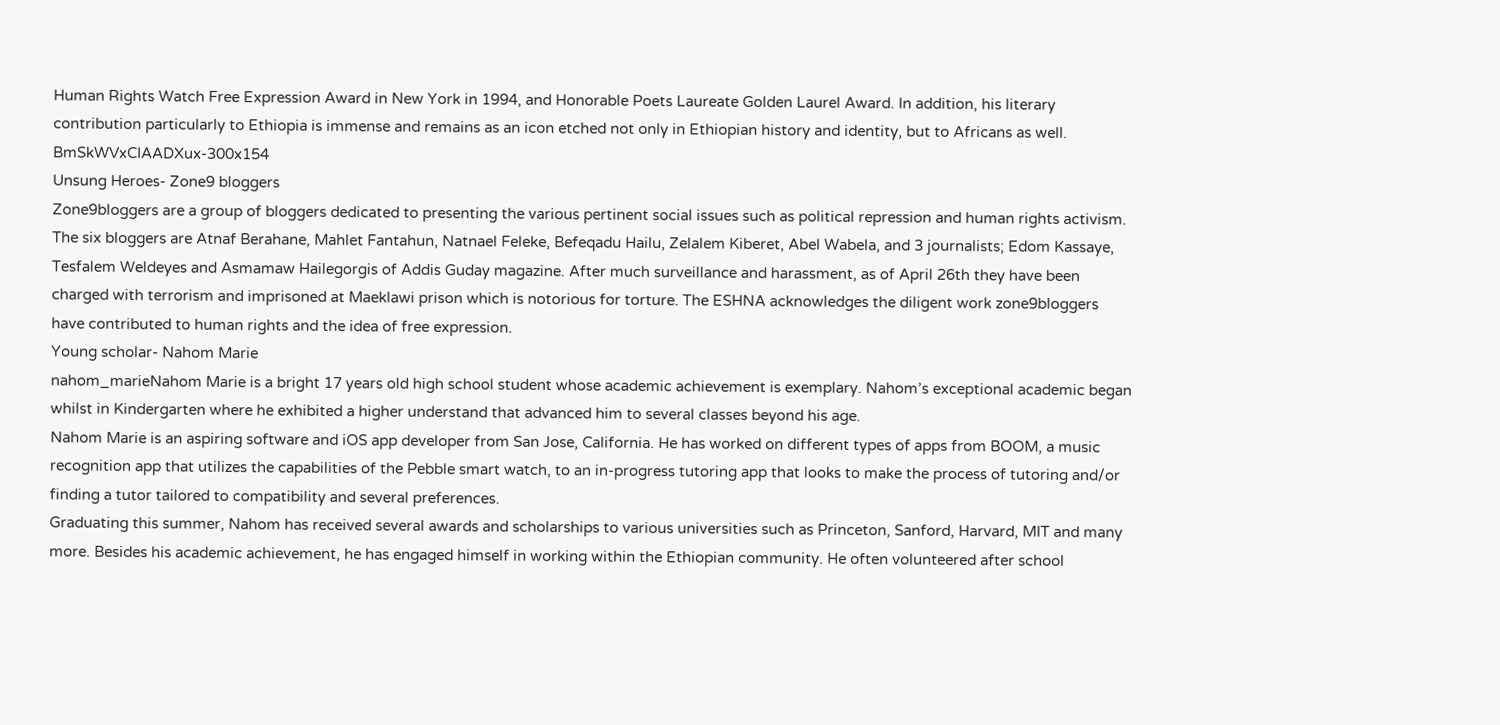Human Rights Watch Free Expression Award in New York in 1994, and Honorable Poets Laureate Golden Laurel Award. In addition, his literary contribution particularly to Ethiopia is immense and remains as an icon etched not only in Ethiopian history and identity, but to Africans as well.
BmSkWVxCIAADXux-300x154
Unsung Heroes- Zone9 bloggers
Zone9bloggers are a group of bloggers dedicated to presenting the various pertinent social issues such as political repression and human rights activism. The six bloggers are Atnaf Berahane, Mahlet Fantahun, Natnael Feleke, Befeqadu Hailu, Zelalem Kiberet, Abel Wabela, and 3 journalists; Edom Kassaye, Tesfalem Weldeyes and Asmamaw Hailegorgis of Addis Guday magazine. After much surveillance and harassment, as of April 26th they have been charged with terrorism and imprisoned at Maeklawi prison which is notorious for torture. The ESHNA acknowledges the diligent work zone9bloggers have contributed to human rights and the idea of free expression.
Young scholar- Nahom Marie
nahom_marieNahom Marie is a bright 17 years old high school student whose academic achievement is exemplary. Nahom’s exceptional academic began whilst in Kindergarten where he exhibited a higher understand that advanced him to several classes beyond his age.
Nahom Marie is an aspiring software and iOS app developer from San Jose, California. He has worked on different types of apps from BOOM, a music recognition app that utilizes the capabilities of the Pebble smart watch, to an in-progress tutoring app that looks to make the process of tutoring and/or finding a tutor tailored to compatibility and several preferences.
Graduating this summer, Nahom has received several awards and scholarships to various universities such as Princeton, Sanford, Harvard, MIT and many more. Besides his academic achievement, he has engaged himself in working within the Ethiopian community. He often volunteered after school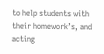to help students with their homework’s, and acting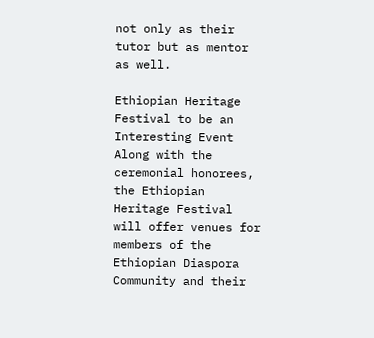not only as their tutor but as mentor as well.

Ethiopian Heritage Festival to be an Interesting Event
Along with the ceremonial honorees, the Ethiopian Heritage Festival will offer venues for members of the Ethiopian Diaspora Community and their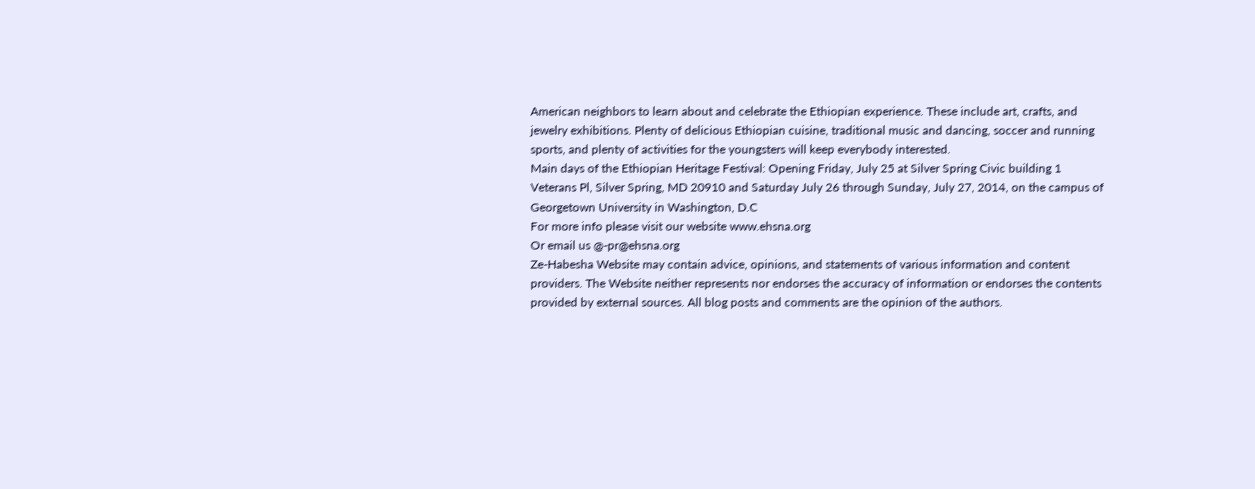American neighbors to learn about and celebrate the Ethiopian experience. These include art, crafts, and jewelry exhibitions. Plenty of delicious Ethiopian cuisine, traditional music and dancing, soccer and running sports, and plenty of activities for the youngsters will keep everybody interested.
Main days of the Ethiopian Heritage Festival: Opening Friday, July 25 at Silver Spring Civic building 1 Veterans Pl, Silver Spring, MD 20910 and Saturday July 26 through Sunday, July 27, 2014, on the campus of Georgetown University in Washington, D.C
For more info please visit our website www.ehsna.org
Or email us @-pr@ehsna.org
Ze-Habesha Website may contain advice, opinions, and statements of various information and content providers. The Website neither represents nor endorses the accuracy of information or endorses the contents provided by external sources. All blog posts and comments are the opinion of the authors.